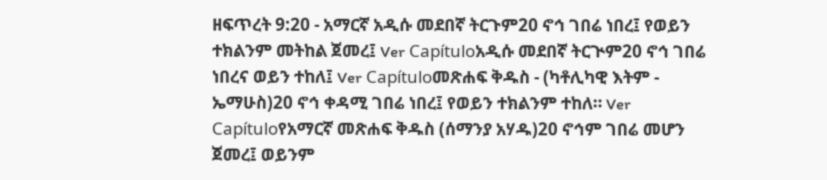ዘፍጥረት 9:20 - አማርኛ አዲሱ መደበኛ ትርጉም20 ኖኅ ገበሬ ነበረ፤ የወይን ተክልንም መትከል ጀመረ፤ Ver Capítuloአዲሱ መደበኛ ትርጒም20 ኖኅ ገበሬ ነበረና ወይን ተከለ፤ Ver Capítuloመጽሐፍ ቅዱስ - (ካቶሊካዊ እትም - ኤማሁስ)20 ኖኅ ቀዳሚ ገበሬ ነበረ፤ የወይን ተክልንም ተከለ። Ver Capítuloየአማርኛ መጽሐፍ ቅዱስ (ሰማንያ አሃዱ)20 ኖኅም ገበሬ መሆን ጀመረ፤ ወይንም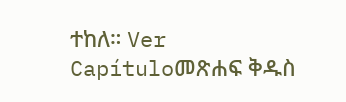ተከለ። Ver Capítuloመጽሐፍ ቅዱስ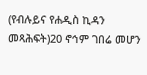(የብሉይና የሐዲስ ኪዳን መጻሕፍት)20 ኖኅም ገበሬ መሆን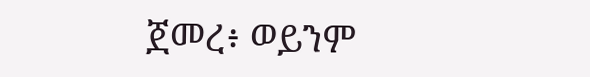ጀመረ፥ ወይንም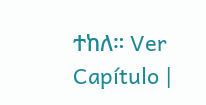ተከለ። Ver Capítulo |